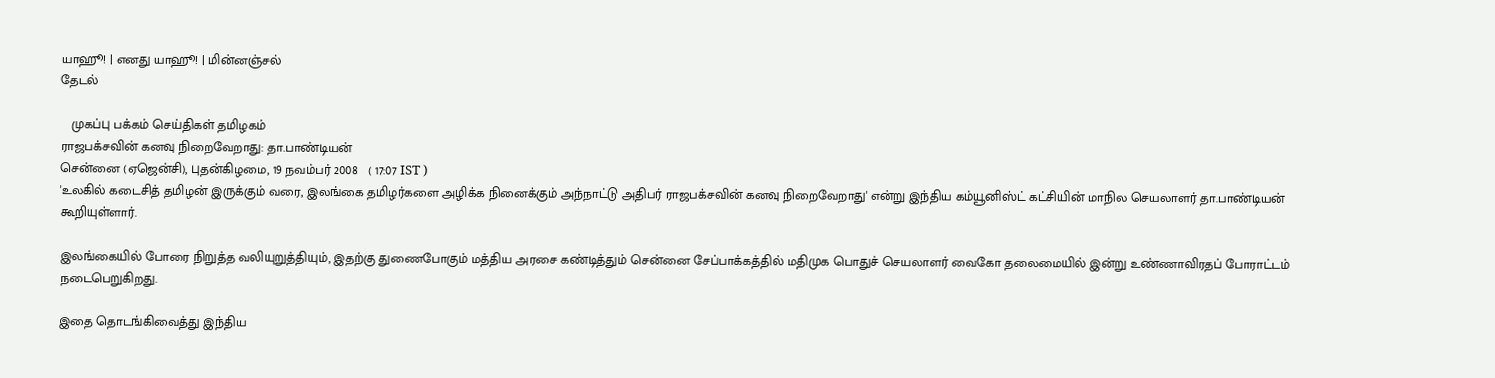யாஹூ! | எனது யாஹூ! | மின்னஞ்சல்
தேடல்

   முகப்பு பக்கம் செய்திகள் தமிழகம்
ரா‌ஜப‌‌க்ச‌வி‌ன் கனவு ‌நிறைவேறாது: தா.பா‌ண்டிய‌ன்
சென்னை (ஏஜென்சி), புதன்கிழமை, 19 நவம்பர் 2008   ( 17:07 IST )
'உலகில் கடை‌சித் த‌மிழ‌ன் இரு‌க்கு‌‌ம் வரை, இல‌ங்கை‌ த‌மிழ‌ர்களை அ‌ழி‌க்க ‌நினை‌க்கு‌ம் ‌அந்நாட்டு அ‌திப‌ர் ராஜப‌க்ச‌வி‌ன் கனவு ‌நிறைவேறாது' எ‌ன்று இ‌ந்‌திய க‌ம்யூ‌னி‌ஸ்‌ட் க‌ட்‌சி‌யி‌ன் மா‌நில செயலாளர் தா‌.பா‌ண்டிய‌ன் கூ‌றியு‌ள்ளா‌ர்.

இல‌ங்கை‌யி‌ல் போரை ‌நிறு‌த்த வ‌லியுறு‌த்‌தியு‌ம், இதற்கு துணைபோகும் மத்திய அர‌சை கண்டித்தும் செ‌ன்னை சே‌ப்பா‌க்க‌த்‌தி‌ல் ம‌திமுக பொது‌ச் செயலாளர் வைகோ தலைமை‌யி‌ல் இ‌ன்று உண்ணாவிரத‌ப் போரா‌ட்ட‌ம் நடைபெறுகிறது.

இதை தொடங்கிவைத்து இந்திய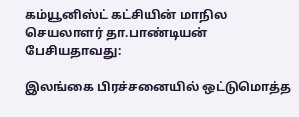கம்யூனிஸ்ட் கட்சியின் மாநில செயலாளர் தா.பாண்டியன் பேசியதாவது:

இலங்கை பிரச்சனையில் ஒட்டுமொத்த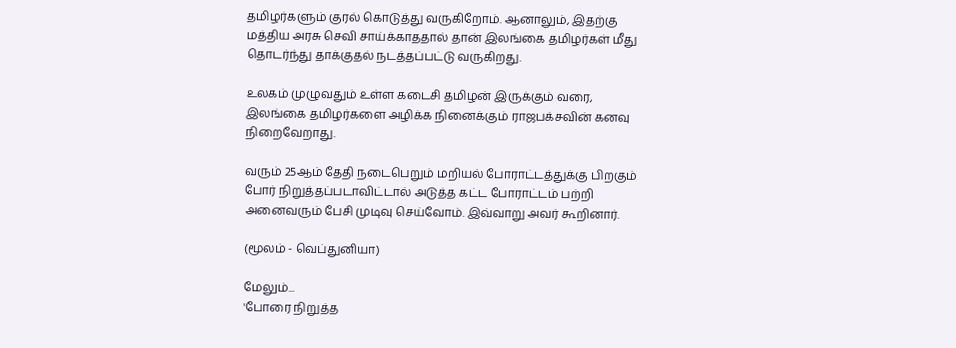தமிழர்களும் குரல் கொடுத்து வருகிறோம். ஆனாலும், இதற்கு மத்திய அரசு செவி சாய்க்காததால் தான் இலங்கை தமிழர்கள் மீது தொடர்ந்து தாக்குதல் நடத்தப்பட்டு வருகிறது.

உலகம் முழுவதும் உள்ள கடைசி தமிழன் இருக்கும் வரை, இலங்கை தமிழர்களை அழிக்க நினைக்கும் ராஜபக்சவின் கனவு நிறைவேறாது.

வரும் 25ஆ‌ம் தேதி நடைபெறும் மறியல் போராட்டத்துக்கு பிறகும் போர் நிறுத்தப்படாவிட்டால் அடுத்த கட்ட போராட்டம் பற்றி அனைவரும் பேசி முடிவு செய்வோம். இவ்வாறு அவர் கூறினார்.

(மூலம் - வெப்துனியா)

மேலும்...
'போரை ‌நிறு‌த்த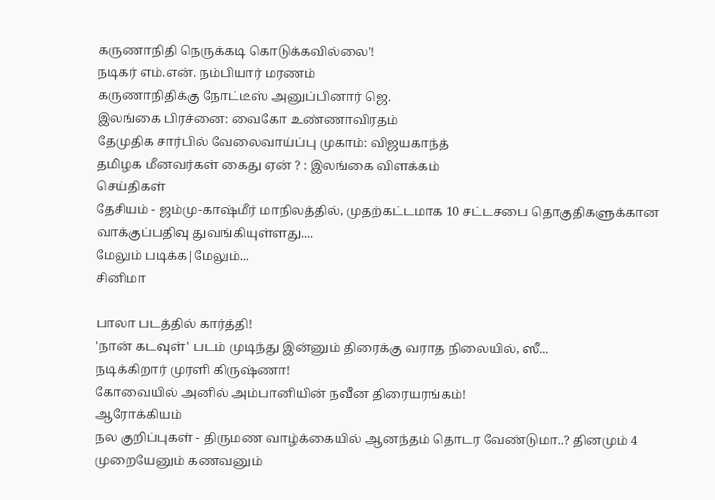கருணாநிதி நெருக்கடி கொடுக்கவில்லை'!
நடிகர் எம்.என். நம்பியார் மரணம்
கருணாநிதிக்கு நோட்டீஸ் அனுப்பினார் ஜெ.
இலங்கை பிரச்னை: வைகோ உண்ணாவிரதம்
தேமுதிக சார்பில் வேலைவாய்ப்பு முகாம்: விஜயகாந்த்
தமிழக மீனவர்கள் கைது ஏன் ? : இலங்கை விளக்கம்
செய்திகள்
தேசியம் - ஜம்மு-காஷ்மீர் மாநிலத்தில், முதற்கட்டமாக 10 சட்டசபை தொகுதிகளுக்கான வாக்குப்பதிவு துவங்கியுள்ளது....
மேலும் படிக்க|மேலும்...
சினிமா

பாலா படத்தில் கார்த்தி!
'நான் கடவுள்' படம் முடிந்து இன்னும் திரைக்கு வராத நிலையில், ஸீ...
நடிக்கிறார் முரளி கிருஷ்ணா!
கோவையில் அனில் அம்பானியின் நவீன திரையரங்கம்!
ஆரோக்கியம்
நல குறிப்புகள் - திருமண வாழ்க்கையில் ஆனந்தம் தொடர வேண்டுமா..? தினமும் 4 முறையேனும் கணவனும்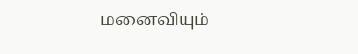மனைவியும்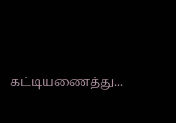கட்டியணைத்து...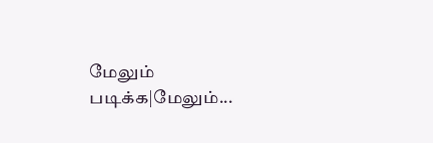மேலும் படிக்க|மேலும்...